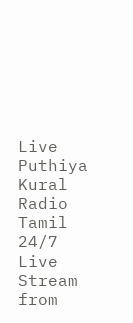Live
Puthiya Kural Radio Tamil 24/7 Live Stream from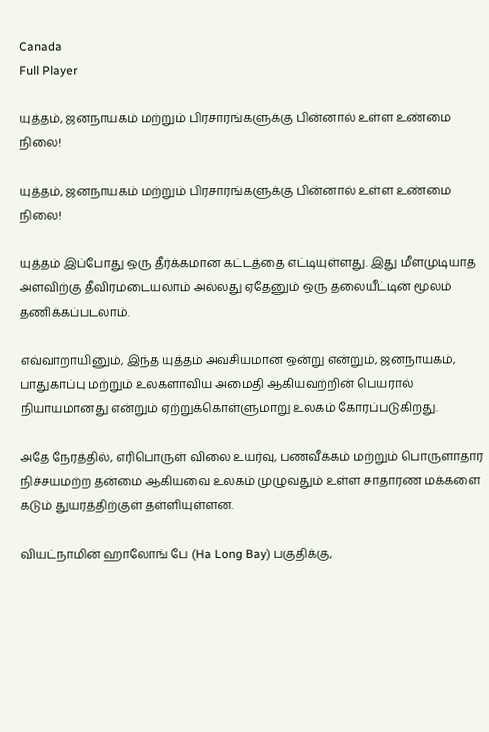Canada
Full Player

யுத்தம், ஜனநாயகம் மற்றும் பிரசாரங்களுக்கு பின்னால் உள்ள உண்மை நிலை!

யுத்தம், ஜனநாயகம் மற்றும் பிரசாரங்களுக்கு பின்னால் உள்ள உண்மை நிலை!

யுத்தம் இப்போது ஒரு தீர்க்கமான கட்டத்தை எட்டியுள்ளது. இது மீளமுடியாத அளவிற்கு தீவிரமடையலாம் அல்லது ஏதேனும் ஒரு தலையீட்டின் மூலம் தணிக்கப்படலாம்.

எவ்வாறாயினும், இந்த யுத்தம் அவசியமான ஒன்று என்றும், ஜனநாயகம், பாதுகாப்பு மற்றும் உலகளாவிய அமைதி ஆகியவற்றின் பெயரால் நியாயமானது என்றும் ஏற்றுக்கொள்ளுமாறு உலகம் கோரப்படுகிறது.

அதே நேரத்தில், எரிபொருள் விலை உயர்வு, பணவீக்கம் மற்றும் பொருளாதார நிச்சயமற்ற தன்மை ஆகியவை உலகம் முழுவதும் உள்ள சாதாரண மக்களை கடும் துயரத்திற்குள் தள்ளியுள்ளன.

வியட்நாமின் ஹாலோங் பே (Ha Long Bay) பகுதிக்கு,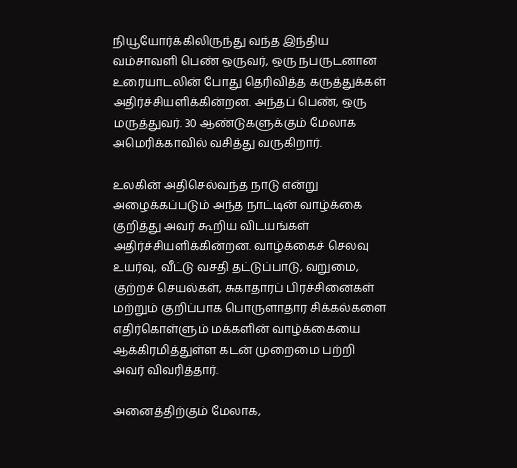நியூயோர்க்கிலிருந்து வந்த இந்திய வம்சாவளி பெண் ஒருவர், ஒரு நபருடனான உரையாடலின் போது தெரிவித்த கருத்துக்கள் அதிர்ச்சியளிக்கின்றன. அந்தப் பெண், ஒரு மருத்துவர். 30 ஆண்டுகளுக்கும் மேலாக அமெரிக்காவில் வசித்து வருகிறார்.

உலகின் அதிசெல்வந்த நாடு என்று அழைக்கப்படும் அந்த நாட்டின் வாழ்க்கை குறித்து அவர் கூறிய விடயங்கள் அதிர்ச்சியளிக்கின்றன. வாழ்க்கைச் செலவு உயர்வு, வீட்டு வசதி தட்டுப்பாடு, வறுமை, குற்றச் செயல்கள், சுகாதாரப் பிரச்சினைகள் மற்றும் குறிப்பாக பொருளாதார சிக்கல்களை எதிர்கொள்ளும் மக்களின் வாழ்க்கையை ஆக்கிரமித்துள்ள கடன் முறைமை பற்றி அவர் விவரித்தார்.

அனைத்திற்கும் மேலாக,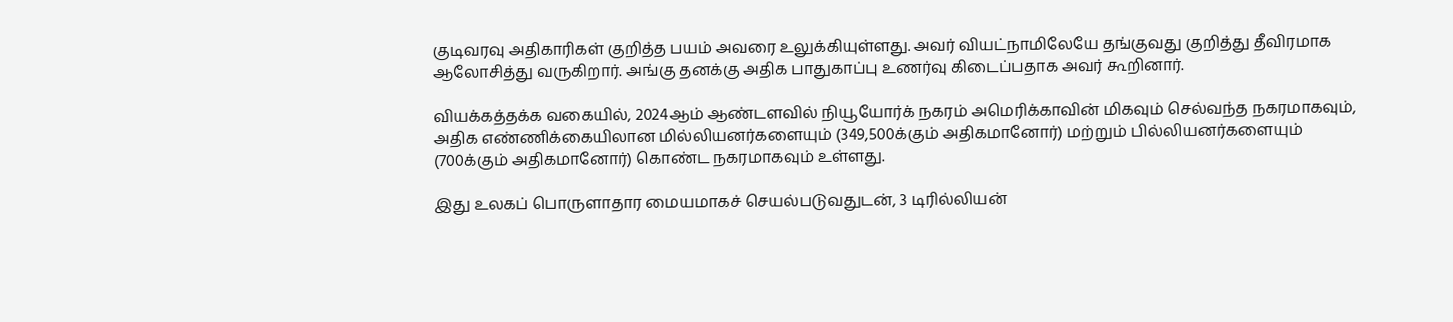குடிவரவு அதிகாரிகள் குறித்த பயம் அவரை உலுக்கியுள்ளது. அவர் வியட்நாமிலேயே தங்குவது குறித்து தீவிரமாக ஆலோசித்து வருகிறார். அங்கு தனக்கு அதிக பாதுகாப்பு உணர்வு கிடைப்பதாக அவர் கூறினார்.

வியக்கத்தக்க வகையில், 2024ஆம் ஆண்டளவில் நியூயோர்க் நகரம் அமெரிக்காவின் மிகவும் செல்வந்த நகரமாகவும், அதிக எண்ணிக்கையிலான மில்லியனர்களையும் (349,500க்கும் அதிகமானோர்) மற்றும் பில்லியனர்களையும் (700க்கும் அதிகமானோர்) கொண்ட நகரமாகவும் உள்ளது.

இது உலகப் பொருளாதார மையமாகச் செயல்படுவதுடன், 3 டிரில்லியன்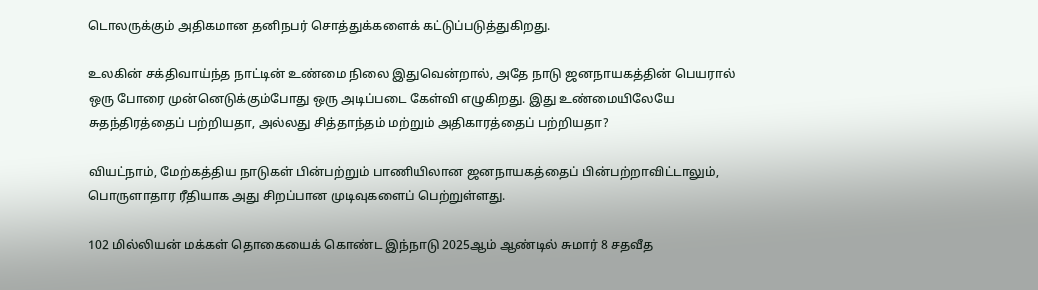டொலருக்கும் அதிகமான தனிநபர் சொத்துக்களைக் கட்டுப்படுத்துகிறது.

உலகின் சக்திவாய்ந்த நாட்டின் உண்மை நிலை இதுவென்றால், அதே நாடு ஜனநாயகத்தின் பெயரால் ஒரு போரை முன்னெடுக்கும்போது ஒரு அடிப்படை கேள்வி எழுகிறது. இது உண்மையிலேயே சுதந்திரத்தைப் பற்றியதா, அல்லது சித்தாந்தம் மற்றும் அதிகாரத்தைப் பற்றியதா?

வியட்நாம், மேற்கத்திய நாடுகள் பின்பற்றும் பாணியிலான ஜனநாயகத்தைப் பின்பற்றாவிட்டாலும், பொருளாதார ரீதியாக அது சிறப்பான முடிவுகளைப் பெற்றுள்ளது.

102 மில்லியன் மக்கள் தொகையைக் கொண்ட இந்நாடு 2025ஆம் ஆண்டில் சுமார் 8 சதவீத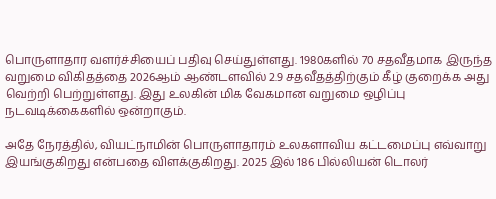பொருளாதார வளர்ச்சியைப் பதிவு செய்துள்ளது. 1980களில் 70 சதவீதமாக இருந்த வறுமை விகிதத்தை 2026ஆம் ஆண்டளவில் 2.9 சதவீதத்திற்கும் கீழ் குறைக்க அது வெற்றி பெற்றுள்ளது. இது உலகின் மிக வேகமான வறுமை ஒழிப்பு நடவடிக்கைகளில் ஒன்றாகும்.

அதே நேரத்தில், வியட்நாமின் பொருளாதாரம் உலகளாவிய கட்டமைப்பு எவ்வாறு இயங்குகிறது என்பதை விளக்குகிறது. 2025 இல் 186 பில்லியன் டொலர்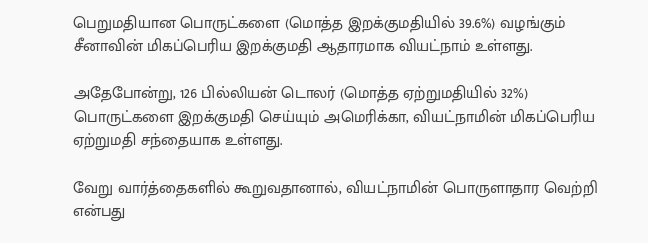பெறுமதியான பொருட்களை (மொத்த இறக்குமதியில் 39.6%) வழங்கும் சீனாவின் மிகப்பெரிய இறக்குமதி ஆதாரமாக வியட்நாம் உள்ளது.

அதேபோன்று, 126 பில்லியன் டொலர் (மொத்த ஏற்றுமதியில் 32%) பொருட்களை இறக்குமதி செய்யும் அமெரிக்கா, வியட்நாமின் மிகப்பெரிய ஏற்றுமதி சந்தையாக உள்ளது.

வேறு வார்த்தைகளில் கூறுவதானால், வியட்நாமின் பொருளாதார வெற்றி என்பது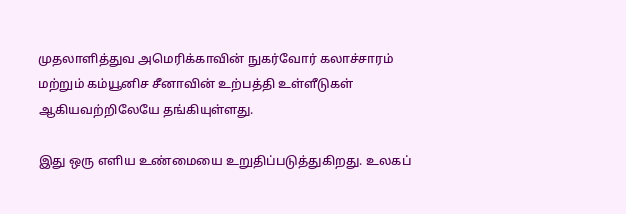முதலாளித்துவ அமெரிக்காவின் நுகர்வோர் கலாச்சாரம் மற்றும் கம்யூனிச சீனாவின் உற்பத்தி உள்ளீடுகள் ஆகியவற்றிலேயே தங்கியுள்ளது.

இது ஒரு எளிய உண்மையை உறுதிப்படுத்துகிறது. உலகப்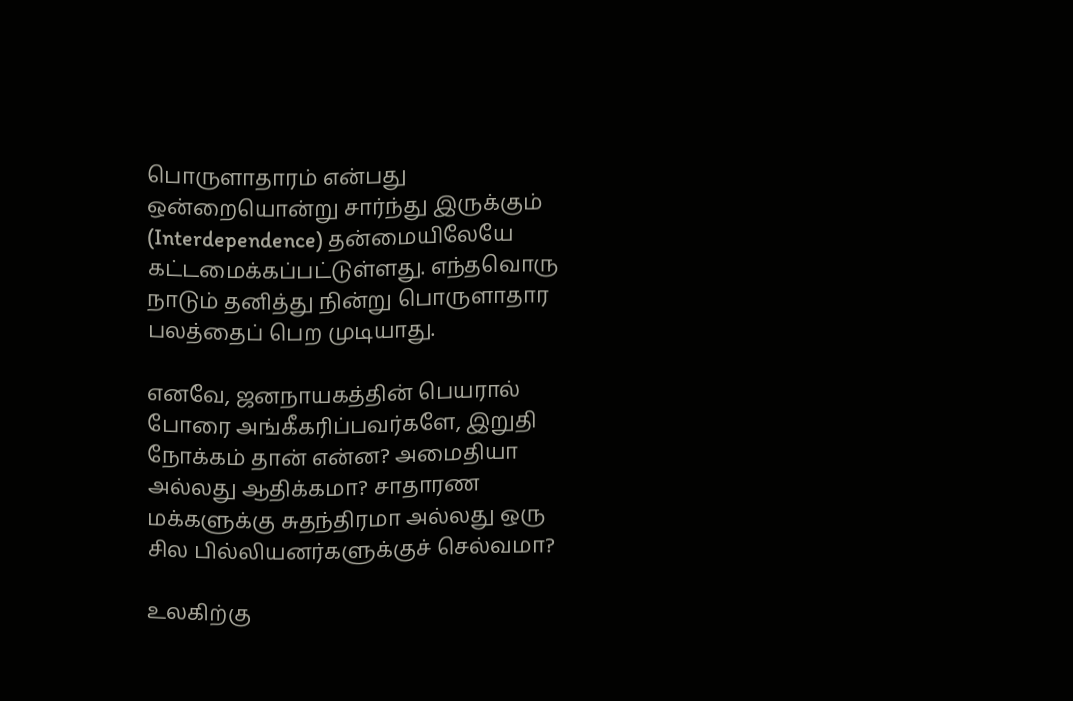பொருளாதாரம் என்பது ஒன்றையொன்று சார்ந்து இருக்கும் (Interdependence) தன்மையிலேயே கட்டமைக்கப்பட்டுள்ளது. எந்தவொரு நாடும் தனித்து நின்று பொருளாதார பலத்தைப் பெற முடியாது.

எனவே, ஜனநாயகத்தின் பெயரால் போரை அங்கீகரிப்பவர்களே, இறுதி நோக்கம் தான் என்ன? அமைதியா அல்லது ஆதிக்கமா? சாதாரண மக்களுக்கு சுதந்திரமா அல்லது ஒரு சில பில்லியனர்களுக்குச் செல்வமா?

உலகிற்கு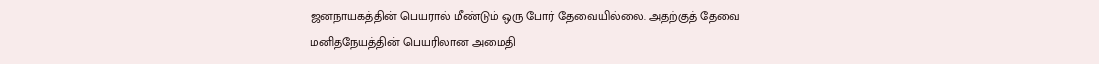ஜனநாயகத்தின் பெயரால் மீண்டும் ஒரு போர் தேவையில்லை. அதற்குத் தேவை மனிதநேயத்தின் பெயரிலான அமைதி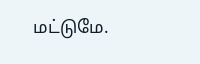மட்டுமே.